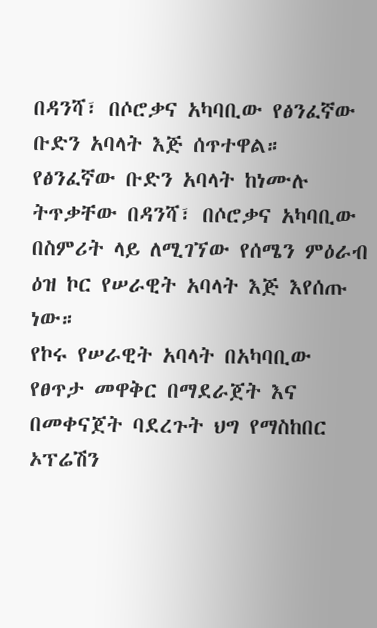በዳንሻ፣ በሶሮቃና አካባቢው የፅንፈኛው ቡድን አባላት እጅ ሰጥተዋል።
የፅንፈኛው ቡድን አባላት ከነሙሉ ትጥቃቸው በዳንሻ፣ በሶሮቃና አካባቢው በስምሪት ላይ ለሚገኘው የሰሜን ምዕራብ ዕዝ ኮር የሠራዊት አባላት እጅ እየሰጡ ነው።
የኮሩ የሠራዊት አባላት በአካባቢው የፀጥታ መዋቅር በማደራጀት እና በመቀናጀት ባደረጉት ህግ የማስከበር ኦፕሬሽን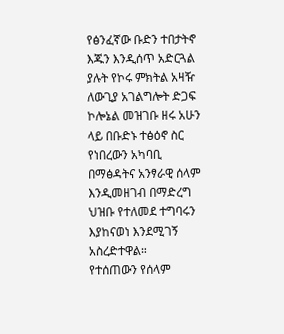የፅንፈኛው ቡድን ተበታትኖ እጁን እንዲሰጥ አድርጓል ያሉት የኮሩ ምክትል አዛዥ ለውጊያ አገልግሎት ድጋፍ ኮሎኔል መዝገቡ ዘሩ አሁን ላይ በቡድኑ ተፅዕኖ ስር የነበረውን አካባቢ በማፅዳትና አንፃራዊ ሰላም እንዲመዘገብ በማድረግ ህዝቡ የተለመደ ተግባሩን እያከናወነ እንደሚገኝ አስረድተዋል።
የተሰጠውን የሰላም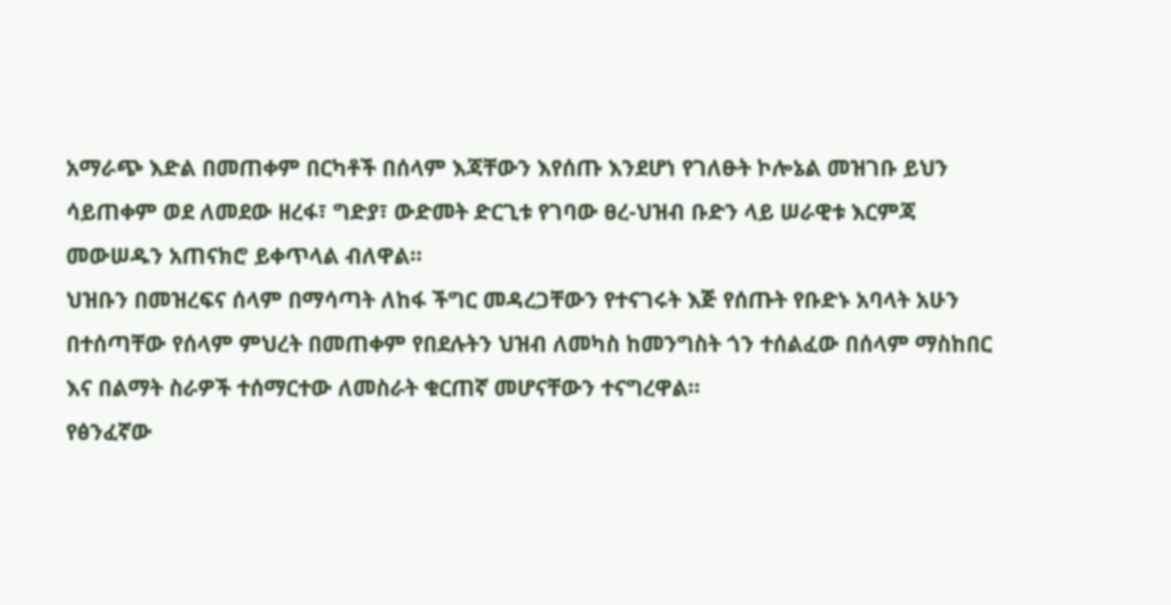አማራጭ እድል በመጠቀም በርካቶች በሰላም እጃቸውን እየሰጡ እንደሆነ የገለፁት ኮሎኔል መዝገቡ ይህን ሳይጠቀም ወደ ለመደው ዘረፋ፣ ግድያ፣ ውድመት ድርጊቱ የገባው ፀረ-ህዝብ ቡድን ላይ ሠራዊቱ እርምጃ መውሠዱን አጠናክሮ ይቀጥላል ብለዋል።
ህዝቡን በመዝረፍና ሰላም በማሳጣት ለከፋ ችግር መዳረጋቸውን የተናገሩት እጅ የሰጡት የቡድኑ አባላት አሁን በተሰጣቸው የሰላም ምህረት በመጠቀም የበደሉትን ህዝብ ለመካስ ከመንግስት ጎን ተሰልፈው በሰላም ማስከበር እና በልማት ስራዎች ተሰማርተው ለመስራት ቁርጠኛ መሆናቸውን ተናግረዋል።
የፅንፈኛው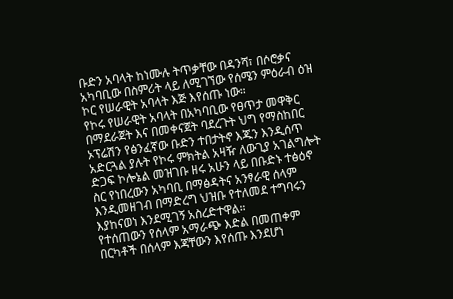ቡድን አባላት ከነሙሉ ትጥቃቸው በዳንሻ፣ በሶሮቃና አካባቢው በስምሪት ላይ ለሚገኘው የሰሜን ምዕራብ ዕዝ ኮር የሠራዊት አባላት እጅ እየሰጡ ነው።
የኮሩ የሠራዊት አባላት በአካባቢው የፀጥታ መዋቅር በማደራጀት እና በመቀናጀት ባደረጉት ህግ የማስከበር ኦፕሬሽን የፅንፈኛው ቡድን ተበታትኖ እጁን እንዲሰጥ አድርጓል ያሉት የኮሩ ምክትል አዛዥ ለውጊያ አገልግሎት ድጋፍ ኮሎኔል መዝገቡ ዘሩ አሁን ላይ በቡድኑ ተፅዕኖ ስር የነበረውን አካባቢ በማፅዳትና አንፃራዊ ሰላም እንዲመዘገብ በማድረግ ህዝቡ የተለመደ ተግባሩን እያከናወነ እንደሚገኝ አስረድተዋል።
የተሰጠውን የሰላም አማራጭ እድል በመጠቀም በርካቶች በሰላም እጃቸውን እየሰጡ እንደሆነ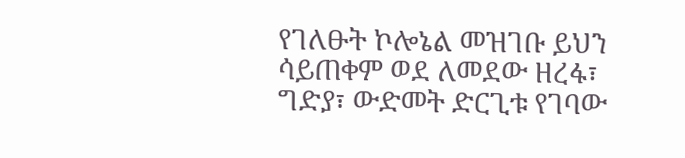የገለፁት ኮሎኔል መዝገቡ ይህን ሳይጠቀም ወደ ለመደው ዘረፋ፣ ግድያ፣ ውድመት ድርጊቱ የገባው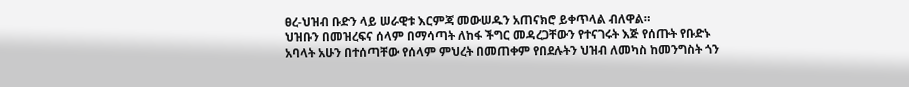ፀረ-ህዝብ ቡድን ላይ ሠራዊቱ እርምጃ መውሠዱን አጠናክሮ ይቀጥላል ብለዋል።
ህዝቡን በመዝረፍና ሰላም በማሳጣት ለከፋ ችግር መዳረጋቸውን የተናገሩት እጅ የሰጡት የቡድኑ አባላት አሁን በተሰጣቸው የሰላም ምህረት በመጠቀም የበደሉትን ህዝብ ለመካስ ከመንግስት ጎን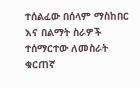ተሰልፈው በሰላም ማስከበር እና በልማት ስራዎች ተሰማርተው ለመስራት ቁርጠኛ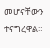መሆናቸውን ተናግረዋል።